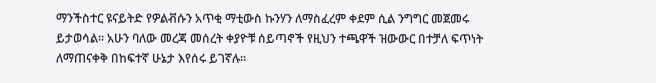ማንችስተር ዩናይትድ የዎልቭሱን አጥቂ ማቲውስ ኩንሃን ለማስፈረም ቀደም ሲል ንግግር መጀመሩ ይታወሳል። አሁን ባለው መረጃ መሰረት ቀያዮቹ ሰይጣኖች የዚህን ተጫዋች ዝውውር በተቻለ ፍጥነት ለማጠናቀቅ በከፍተኛ ሁኔታ እየሰሩ ይገኛሉ።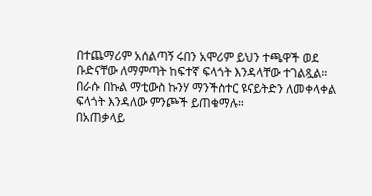በተጨማሪም አሰልጣኝ ሩበን አሞሪም ይህን ተጫዋች ወደ ቡድናቸው ለማምጣት ከፍተኛ ፍላጎት እንዳላቸው ተገልጿል። በራሱ በኩል ማቲውስ ኩንሃ ማንችስተር ዩናይትድን ለመቀላቀል ፍላጎት እንዳለው ምንጮች ይጠቁማሉ።
በአጠቃላይ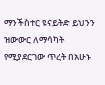ማንችስተር ዩናይትድ ይህንን ዝውውር ለማሳካት የሚያደርገው ጥረት በአሁኑ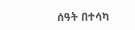ሰዓት በተሳካ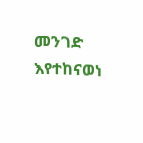መንገድ እየተከናወነ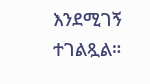እንደሚገኝ ተገልጿል።